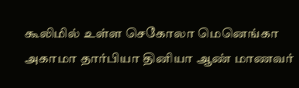கூலிமில் உள்ள செகோலா மெனெங்கா அகாமா தார்பியா தினியா ஆண் மாணவர்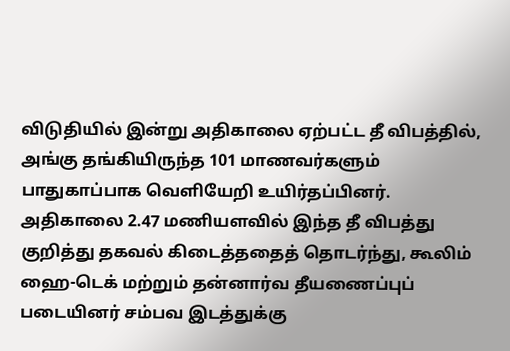விடுதியில் இன்று அதிகாலை ஏற்பட்ட தீ விபத்தில், அங்கு தங்கியிருந்த 101 மாணவர்களும் பாதுகாப்பாக வெளியேறி உயிர்தப்பினர்.
அதிகாலை 2.47 மணியளவில் இந்த தீ விபத்து குறித்து தகவல் கிடைத்ததைத் தொடர்ந்து, கூலிம் ஹை-டெக் மற்றும் தன்னார்வ தீயணைப்புப் படையினர் சம்பவ இடத்துக்கு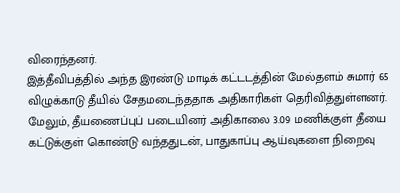விரைந்தனர்.
இத்தீவிபத்தில் அந்த இரண்டு மாடிக் கட்டடத்தின் மேல்தளம் சுமார் 65 விழுக்காடு தீயில் சேதமடைந்ததாக அதிகாரிகள் தெரிவித்துள்ளனர்.
மேலும், தீயணைப்புப் படையினர் அதிகாலை 3.09 மணிக்குள் தீயை கட்டுக்குள் கொண்டு வந்ததுடன், பாதுகாப்பு ஆய்வுகளை நிறைவு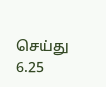செய்து 6.25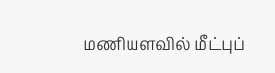மணியளவில் மீட்புப்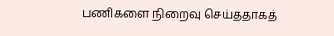பணிகளை நிறைவு செய்ததாகத்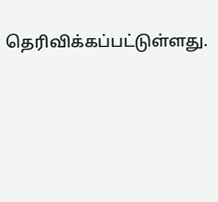தெரிவிக்கப்பட்டுள்ளது.